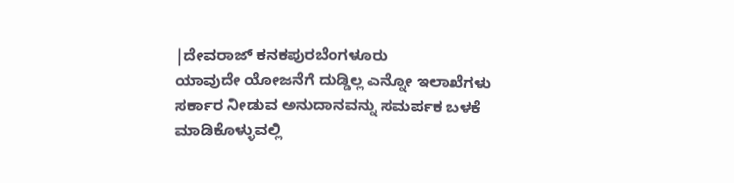|ದೇವರಾಜ್ ಕನಕಪುರಬೆಂಗಳೂರು
ಯಾವುದೇ ಯೋಜನೆಗೆ ದುಡ್ಡಿಲ್ಲ ಎನ್ನೋ ಇಲಾಖೆಗಳು ಸರ್ಕಾರ ನೀಡುವ ಅನುದಾನವನ್ನು ಸಮರ್ಪಕ ಬಳಕೆ ಮಾಡಿಕೊಳ್ಳುವಲ್ಲಿ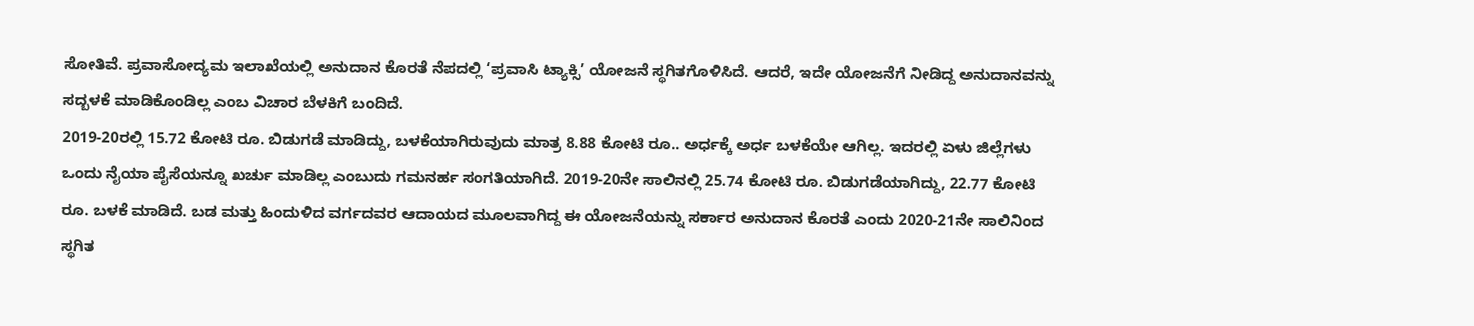ಸೋತಿವೆ. ಪ್ರವಾಸೋದ್ಯಮ ಇಲಾಖೆಯಲ್ಲಿ ಅನುದಾನ ಕೊರತೆ ನೆಪದಲ್ಲಿ ‘ಪ್ರವಾಸಿ ಟ್ಯಾಕ್ಸಿ’ ಯೋಜನೆ ಸ್ಥಗಿತಗೊಳಿಸಿದೆ. ಆದರೆ, ಇದೇ ಯೋಜನೆಗೆ ನೀಡಿದ್ದ ಅನುದಾನವನ್ನು ಸದ್ಬಳಕೆ ಮಾಡಿಕೊಂಡಿಲ್ಲ ಎಂಬ ವಿಚಾರ ಬೆಳಕಿಗೆ ಬಂದಿದೆ.
2019-20ರಲ್ಲಿ 15.72 ಕೋಟಿ ರೂ. ಬಿಡುಗಡೆ ಮಾಡಿದ್ದು, ಬಳಕೆಯಾಗಿರುವುದು ಮಾತ್ರ 8.88 ಕೋಟಿ ರೂ.. ಅರ್ಧಕ್ಕೆ ಅರ್ಧ ಬಳಕೆಯೇ ಆಗಿಲ್ಲ. ಇದರಲ್ಲಿ ಏಳು ಜಿಲ್ಲೆಗಳು ಒಂದು ನೈಯಾ ಪೈಸೆಯನ್ನೂ ಖರ್ಚು ಮಾಡಿಲ್ಲ ಎಂಬುದು ಗಮನರ್ಹ ಸಂಗತಿಯಾಗಿದೆ. 2019-20ನೇ ಸಾಲಿನಲ್ಲಿ 25.74 ಕೋಟಿ ರೂ. ಬಿಡುಗಡೆಯಾಗಿದ್ದು, 22.77 ಕೋಟಿ ರೂ. ಬಳಕೆ ಮಾಡಿದೆ. ಬಡ ಮತ್ತು ಹಿಂದುಳಿದ ವರ್ಗದವರ ಆದಾಯದ ಮೂಲವಾಗಿದ್ದ ಈ ಯೋಜನೆಯನ್ನು ಸರ್ಕಾರ ಅನುದಾನ ಕೊರತೆ ಎಂದು 2020-21ನೇ ಸಾಲಿನಿಂದ ಸ್ಥಗಿತ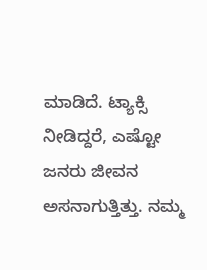ಮಾಡಿದೆ. ಟ್ಯಾಕ್ಸಿ ನೀಡಿದ್ದರೆ, ಎಷ್ಟೋ ಜನರು ಜೀವನ ಅಸನಾಗುತ್ತಿತ್ತು. ನಮ್ಮ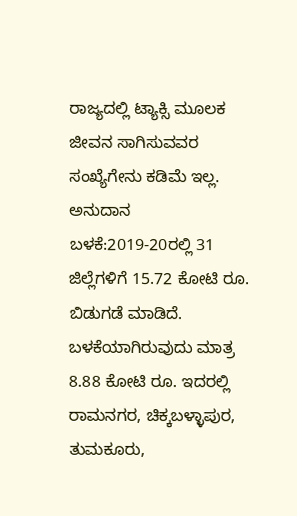ರಾಜ್ಯದಲ್ಲಿ ಟ್ಯಾಕ್ಸಿ ಮೂಲಕ ಜೀವನ ಸಾಗಿಸುವವರ ಸಂಖ್ಯೆಗೇನು ಕಡಿಮೆ ಇಲ್ಲ.
ಅನುದಾನ ಬಳಕೆ:2019-20ರಲ್ಲಿ 31 ಜಿಲ್ಲೆಗಳಿಗೆ 15.72 ಕೋಟಿ ರೂ. ಬಿಡುಗಡೆ ಮಾಡಿದೆ. ಬಳಕೆಯಾಗಿರುವುದು ಮಾತ್ರ 8.88 ಕೋಟಿ ರೂ. ಇದರಲ್ಲಿ ರಾಮನಗರ, ಚಿಕ್ಕಬಳ್ಳಾಪುರ, ತುಮಕೂರು,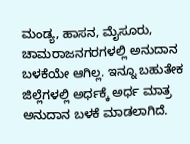ಮಂಡ್ಯ, ಹಾಸನ, ಮೈಸೂರು, ಚಾಮರಾಜನಗರಗಳಲ್ಲಿ ಅನುದಾನ ಬಳಕೆಯೇ ಆಗಿಲ್ಲ. ಇನ್ನೂ ಬಹುತೇಕ ಜಿಲ್ಲೆಗಳಲ್ಲಿ ಅರ್ಧಕ್ಕೆ ಅರ್ಧ ಮಾತ್ರ ಅನುದಾನ ಬಳಕೆ ಮಾಡಲಾಗಿದೆ.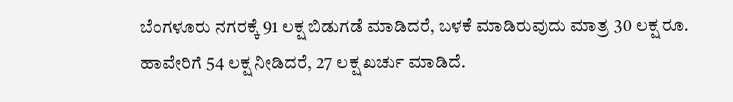ಬೆಂಗಳೂರು ನಗರಕ್ಕೆ 91 ಲಕ್ಷ ಬಿಡುಗಡೆ ಮಾಡಿದರೆ, ಬಳಕೆ ಮಾಡಿರುವುದು ಮಾತ್ರ 30 ಲಕ್ಷ ರೂ. ಹಾವೇರಿಗೆ 54 ಲಕ್ಷ ನೀಡಿದರೆ, 27 ಲಕ್ಷ ಖರ್ಚು ಮಾಡಿದೆ.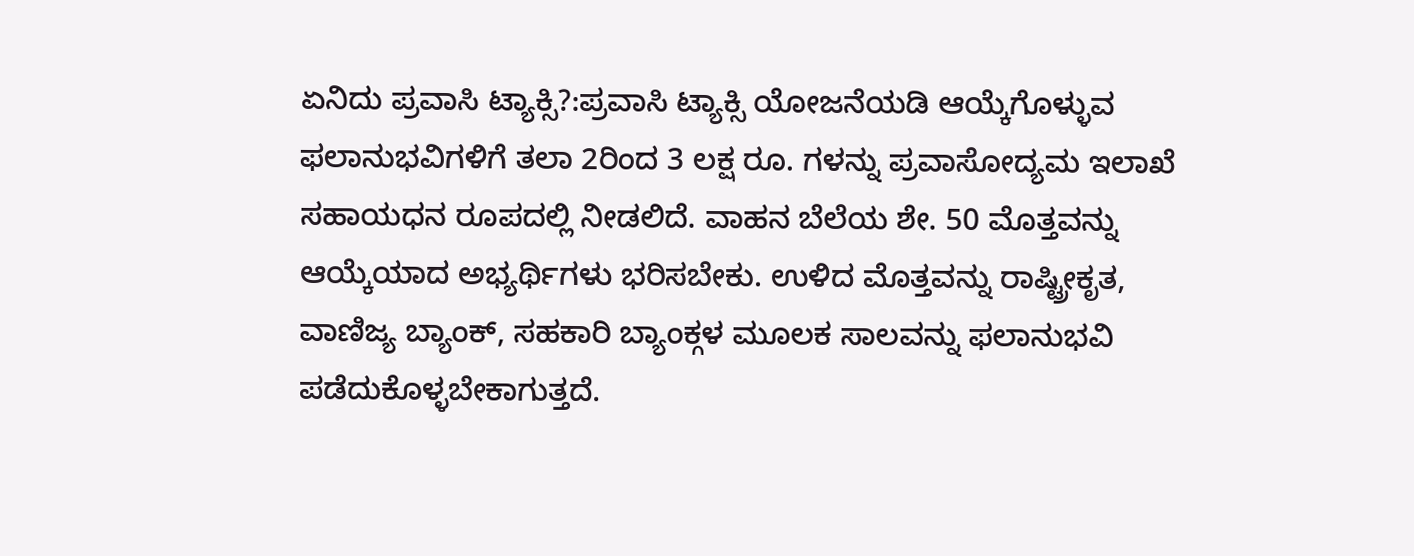ಏನಿದು ಪ್ರವಾಸಿ ಟ್ಯಾಕ್ಸಿ?:ಪ್ರವಾಸಿ ಟ್ಯಾಕ್ಸಿ ಯೋಜನೆಯಡಿ ಆಯ್ಕೆಗೊಳ್ಳುವ ಫಲಾನುಭವಿಗಳಿಗೆ ತಲಾ 2ರಿಂದ 3 ಲಕ್ಷ ರೂ. ಗಳನ್ನು ಪ್ರವಾಸೋದ್ಯಮ ಇಲಾಖೆ ಸಹಾಯಧನ ರೂಪದಲ್ಲಿ ನೀಡಲಿದೆ. ವಾಹನ ಬೆಲೆಯ ಶೇ. 50 ಮೊತ್ತವನ್ನು ಆಯ್ಕೆಯಾದ ಅಭ್ಯರ್ಥಿಗಳು ಭರಿಸಬೇಕು. ಉಳಿದ ಮೊತ್ತವನ್ನು ರಾಷ್ಟ್ರೀಕೃತ, ವಾಣಿಜ್ಯ ಬ್ಯಾಂಕ್, ಸಹಕಾರಿ ಬ್ಯಾಂಕ್ಗಳ ಮೂಲಕ ಸಾಲವನ್ನು ಫಲಾನುಭವಿ ಪಡೆದುಕೊಳ್ಳಬೇಕಾಗುತ್ತದೆ.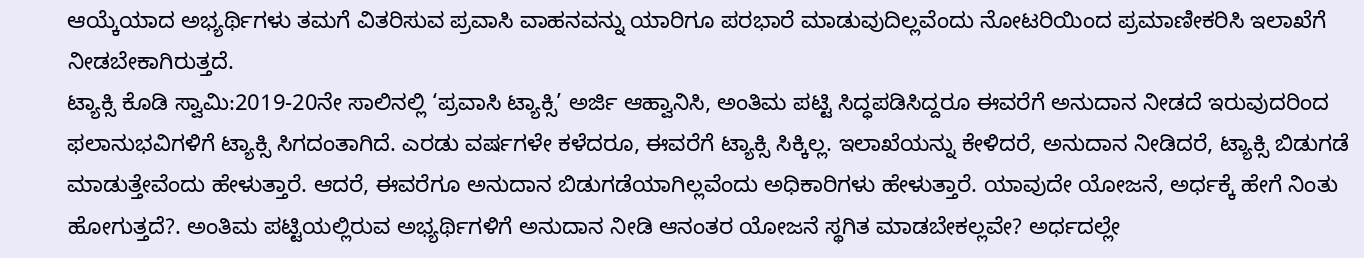ಆಯ್ಕೆಯಾದ ಅಭ್ಯರ್ಥಿಗಳು ತಮಗೆ ವಿತರಿಸುವ ಪ್ರವಾಸಿ ವಾಹನವನ್ನು ಯಾರಿಗೂ ಪರಭಾರೆ ಮಾಡುವುದಿಲ್ಲವೆಂದು ನೋಟರಿಯಿಂದ ಪ್ರಮಾಣೀಕರಿಸಿ ಇಲಾಖೆಗೆ ನೀಡಬೇಕಾಗಿರುತ್ತದೆ.
ಟ್ಯಾಕ್ಸಿ ಕೊಡಿ ಸ್ವಾಮಿ:2019-20ನೇ ಸಾಲಿನಲ್ಲಿ ‘ಪ್ರವಾಸಿ ಟ್ಯಾಕ್ಸಿ’ ಅರ್ಜಿ ಆಹ್ವಾನಿಸಿ, ಅಂತಿಮ ಪಟ್ಟಿ ಸಿದ್ಧಪಡಿಸಿದ್ದರೂ ಈವರೆಗೆ ಅನುದಾನ ನೀಡದೆ ಇರುವುದರಿಂದ ಫಲಾನುಭವಿಗಳಿಗೆ ಟ್ಯಾಕ್ಸಿ ಸಿಗದಂತಾಗಿದೆ. ಎರಡು ವರ್ಷಗಳೇ ಕಳೆದರೂ, ಈವರೆಗೆ ಟ್ಯಾಕ್ಸಿ ಸಿಕ್ಕಿಲ್ಲ. ಇಲಾಖೆಯನ್ನು ಕೇಳಿದರೆ, ಅನುದಾನ ನೀಡಿದರೆ, ಟ್ಯಾಕ್ಸಿ ಬಿಡುಗಡೆ ಮಾಡುತ್ತೇವೆಂದು ಹೇಳುತ್ತಾರೆ. ಆದರೆ, ಈವರೆಗೂ ಅನುದಾನ ಬಿಡುಗಡೆಯಾಗಿಲ್ಲವೆಂದು ಅಧಿಕಾರಿಗಳು ಹೇಳುತ್ತಾರೆ. ಯಾವುದೇ ಯೋಜನೆ, ಅರ್ಧಕ್ಕೆ ಹೇಗೆ ನಿಂತು ಹೋಗುತ್ತದೆ?. ಅಂತಿಮ ಪಟ್ಟಿಯಲ್ಲಿರುವ ಅಭ್ಯರ್ಥಿಗಳಿಗೆ ಅನುದಾನ ನೀಡಿ ಆನಂತರ ಯೋಜನೆ ಸ್ಥಗಿತ ಮಾಡಬೇಕಲ್ಲವೇ? ಅರ್ಧದಲ್ಲೇ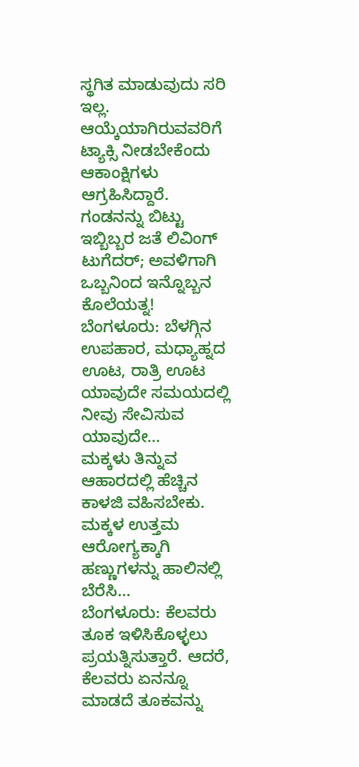ಸ್ಥಗಿತ ಮಾಡುವುದು ಸರಿ ಇಲ್ಲ. ಆಯ್ಕೆಯಾಗಿರುವವರಿಗೆ ಟ್ಯಾಕ್ಸಿ ನೀಡಬೇಕೆಂದು ಆಕಾಂಕ್ಷಿಗಳು ಆಗ್ರಹಿಸಿದ್ದಾರೆ.
ಗಂಡನನ್ನು ಬಿಟ್ಟು ಇಬ್ಬಿಬ್ಬರ ಜತೆ ಲಿವಿಂಗ್ ಟುಗೆದರ್; ಅವಳಿಗಾಗಿ ಒಬ್ಬನಿಂದ ಇನ್ನೊಬ್ಬನ ಕೊಲೆಯತ್ನ!
ಬೆಂಗಳೂರು: ಬೆಳಗ್ಗಿನ ಉಪಹಾರ, ಮಧ್ಯಾಹ್ನದ ಊಟ, ರಾತ್ರಿ ಊಟ ಯಾವುದೇ ಸಮಯದಲ್ಲಿ ನೀವು ಸೇವಿಸುವ ಯಾವುದೇ…
ಮಕ್ಕಳು ತಿನ್ನುವ ಆಹಾರದಲ್ಲಿ ಹೆಚ್ಚಿನ ಕಾಳಜಿ ವಹಿಸಬೇಕು. ಮಕ್ಕಳ ಉತ್ತಮ ಆರೋಗ್ಯಕ್ಕಾಗಿ ಹಣ್ಣುಗಳನ್ನು ಹಾಲಿನಲ್ಲಿ ಬೆರೆಸಿ…
ಬೆಂಗಳೂರು: ಕೆಲವರು ತೂಕ ಇಳಿಸಿಕೊಳ್ಳಲು ಪ್ರಯತ್ನಿಸುತ್ತಾರೆ. ಆದರೆ, ಕೆಲವರು ಏನನ್ನೂ ಮಾಡದೆ ತೂಕವನ್ನು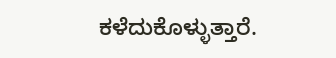ಕಳೆದುಕೊಳ್ಳುತ್ತಾರೆ.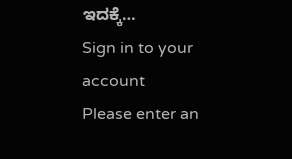ಇದಕ್ಕೆ…
Sign in to your account
Please enter an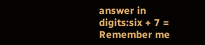answer in digits:six + 7 =
Remember me